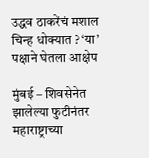उद्धव ठाकरेंचं मशाल चिन्ह धोक्यात ? ‘या’ पक्षाने घेतला आक्षेप

मुंबई – शिवसेनेत झालेल्या फुटीनंतर महाराष्ट्राच्या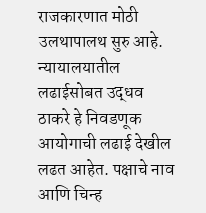राजकारणात मोठी उलथापालथ सुरु आहे. न्यायालयातील लढाईसोबत उद्धव ठाकरे हे निवडणूक आयोगाची लढाई देखील लढत आहेत. पक्षाचे नाव आणि चिन्ह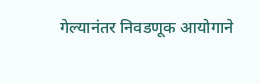गेल्यानंतर निवडणूक आयोगाने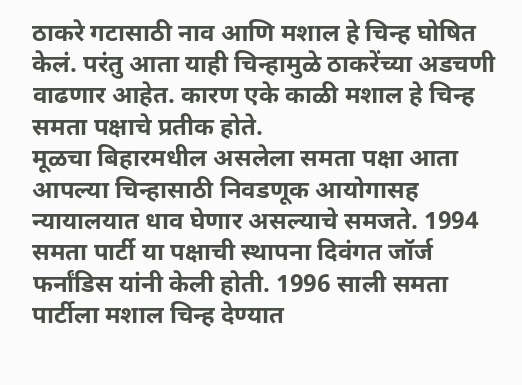ठाकरे गटासाठी नाव आणि मशाल हे चिन्ह घोषित केलं. परंतु आता याही चिन्हामुळे ठाकरेंच्या अडचणी वाढणार आहेत. कारण एके काळी मशाल हे चिन्ह समता पक्षाचे प्रतीक होते.
मूळचा बिहारमधील असलेला समता पक्षा आता आपल्या चिन्हासाठी निवडणूक आयोगासह न्यायालयात धाव घेणार असल्याचे समजते. 1994 समता पार्टी या पक्षाची स्थापना दिवंगत जॉर्ज फर्नांडिस यांनी केली होती. 1996 साली समता पार्टीला मशाल चिन्ह देण्यात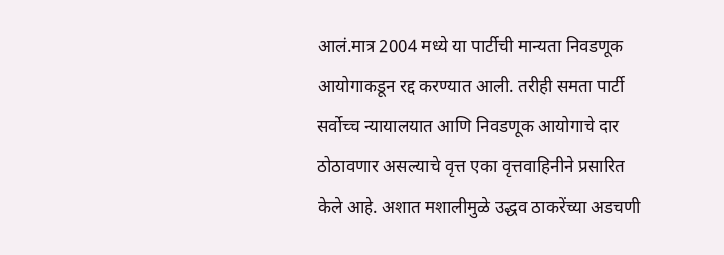आलं.मात्र 2004 मध्ये या पार्टीची मान्यता निवडणूक आयोगाकडून रद्द करण्यात आली. तरीही समता पार्टी सर्वोच्च न्यायालयात आणि निवडणूक आयोगाचे दार ठोठावणार असल्याचे वृत्त एका वृत्तवाहिनीने प्रसारित केले आहे. अशात मशालीमुळे उद्धव ठाकरेंच्या अडचणी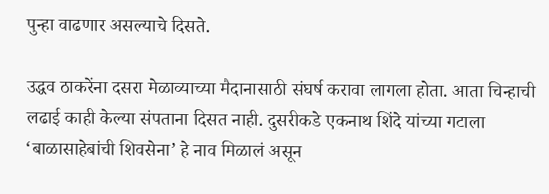पुन्हा वाढणार असल्याचे दिसते.

उद्धव ठाकरेंना दसरा मेळाव्याच्या मैदानासाठी संघर्ष करावा लागला होता. आता चिन्हाची लढाई काही केल्या संपताना दिसत नाही. दुसरीकडे एकनाथ शिंदे यांच्या गटाला ‘बाळासाहेबांची शिवसेना’ हे नाव मिळालं असून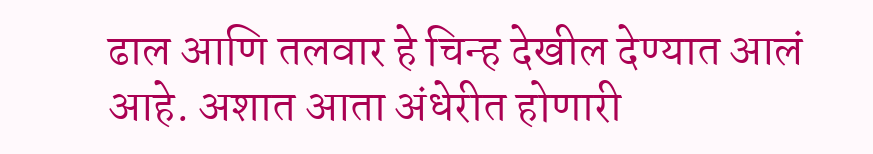ढाल आणि तलवार हे चिन्ह देखील देण्यात आलं आहे. अशात आता अंधेरीत होणारी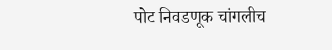पोट निवडणूक चांगलीच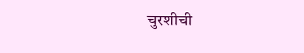चुरशीची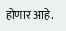होणार आहे.